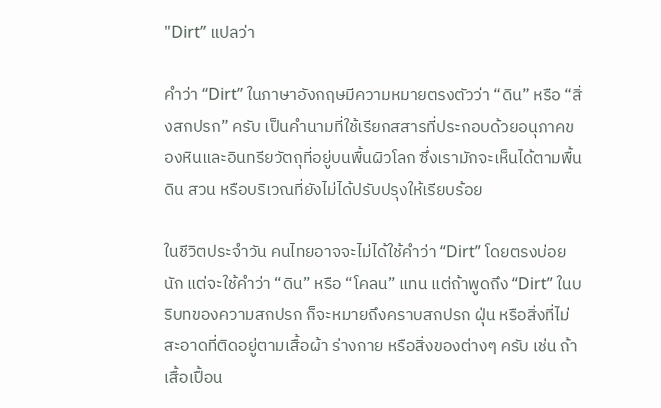"Dirt” แปลว่า

คำว่า “Dirt” ในภาษาอังกฤษมีความหมายตรงตัวว่า “ดิน” หรือ “สิ่งสกปรก” ครับ เป็นคำนามที่ใช้เรียกสสารที่ประกอบด้วยอนุภาคของหินและอินทรียวัตถุที่อยู่บนพื้นผิวโลก ซึ่งเรามักจะเห็นได้ตามพื้นดิน สวน หรือบริเวณที่ยังไม่ได้ปรับปรุงให้เรียบร้อย

ในชีวิตประจำวัน คนไทยอาจจะไม่ได้ใช้คำว่า “Dirt” โดยตรงบ่อยนัก แต่จะใช้คำว่า “ดิน” หรือ “โคลน” แทน แต่ถ้าพูดถึง “Dirt” ในบริบทของความสกปรก ก็จะหมายถึงคราบสกปรก ฝุ่น หรือสิ่งที่ไม่สะอาดที่ติดอยู่ตามเสื้อผ้า ร่างกาย หรือสิ่งของต่างๆ ครับ เช่น ถ้าเสื้อเปื้อน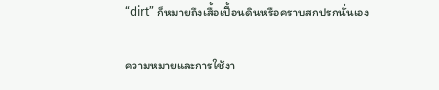“dirt” ก็หมายถึงเสื้อเปื้อนดินหรือคราบสกปรกนั่นเอง

ความหมายและการใช้งา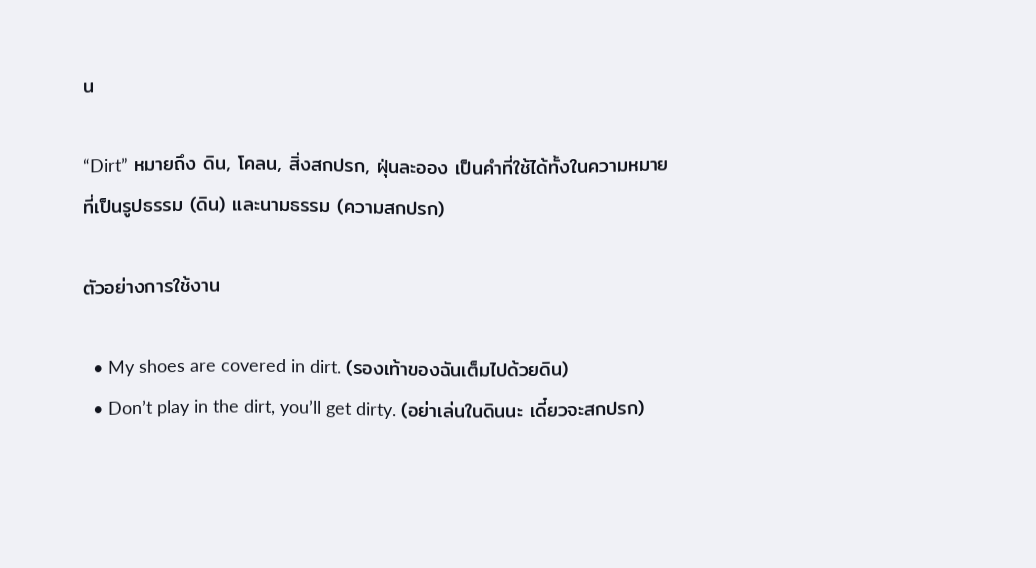น

“Dirt” หมายถึง ดิน, โคลน, สิ่งสกปรก, ฝุ่นละออง เป็นคำที่ใช้ได้ทั้งในความหมายที่เป็นรูปธรรม (ดิน) และนามธรรม (ความสกปรก)

ตัวอย่างการใช้งาน

  • My shoes are covered in dirt. (รองเท้าของฉันเต็มไปด้วยดิน)
  • Don’t play in the dirt, you’ll get dirty. (อย่าเล่นในดินนะ เดี๋ยวจะสกปรก)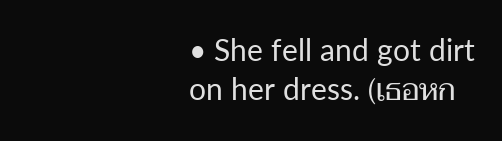• She fell and got dirt on her dress. (เธอหก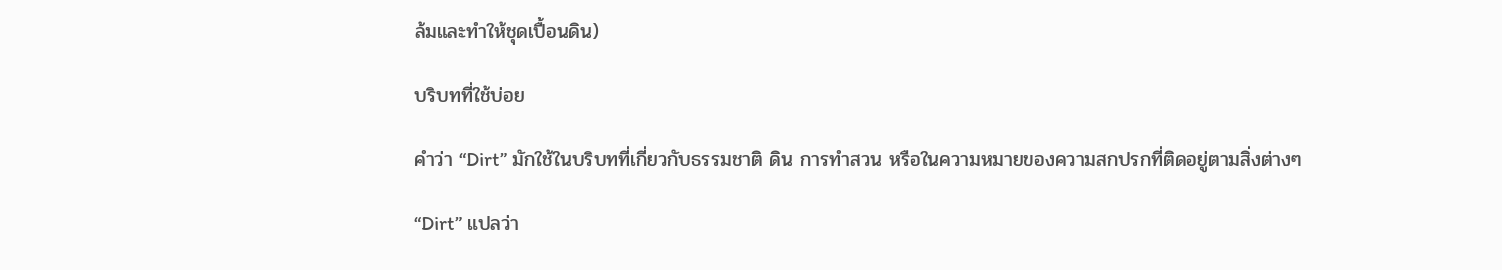ล้มและทำให้ชุดเปื้อนดิน)

บริบทที่ใช้บ่อย

คำว่า “Dirt” มักใช้ในบริบทที่เกี่ยวกับธรรมชาติ ดิน การทำสวน หรือในความหมายของความสกปรกที่ติดอยู่ตามสิ่งต่างๆ

“Dirt” แปลว่า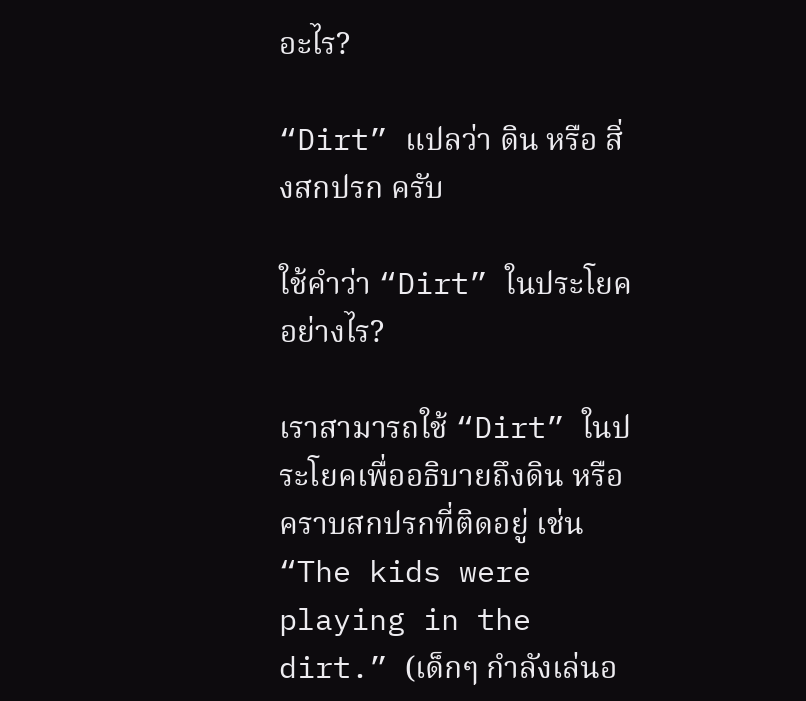อะไร?

“Dirt” แปลว่า ดิน หรือ สิ่งสกปรก ครับ

ใช้คำว่า “Dirt” ในประโยคอย่างไร?

เราสามารถใช้ “Dirt” ในประโยคเพื่ออธิบายถึงดิน หรือคราบสกปรกที่ติดอยู่ เช่น “The kids were playing in the dirt.” (เด็กๆ กำลังเล่นอ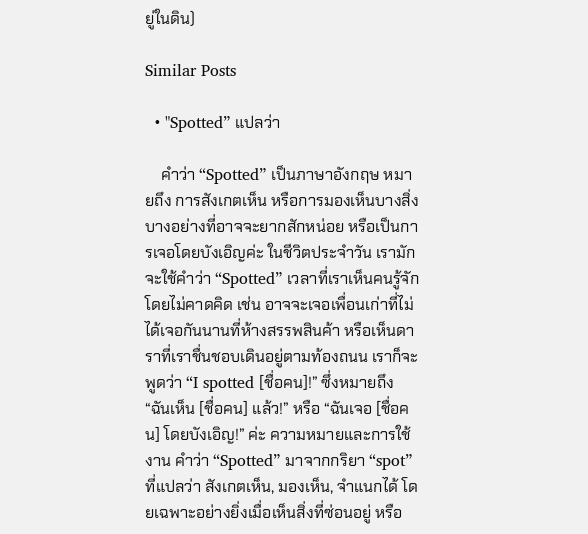ยู่ในดิน)

Similar Posts

  • "Spotted” แปลว่า

    คำว่า “Spotted” เป็นภาษาอังกฤษ หมายถึง การสังเกตเห็น หรือการมองเห็นบางสิ่งบางอย่างที่อาจจะยากสักหน่อย หรือเป็นการเจอโดยบังเอิญค่ะ ในชีวิตประจำวัน เรามักจะใช้คำว่า “Spotted” เวลาที่เราเห็นคนรู้จักโดยไม่คาดคิด เช่น อาจจะเจอเพื่อนเก่าที่ไม่ได้เจอกันนานที่ห้างสรรพสินค้า หรือเห็นดาราที่เราชื่นชอบเดินอยู่ตามท้องถนน เราก็จะพูดว่า “I spotted [ชื่อคน]!” ซึ่งหมายถึง “ฉันเห็น [ชื่อคน] แล้ว!” หรือ “ฉันเจอ [ชื่อคน] โดยบังเอิญ!” ค่ะ ความหมายและการใช้งาน คำว่า “Spotted” มาจากกริยา “spot” ที่แปลว่า สังเกตเห็น, มองเห็น, จำแนกได้ โดยเฉพาะอย่างยิ่งเมื่อเห็นสิ่งที่ซ่อนอยู่ หรือ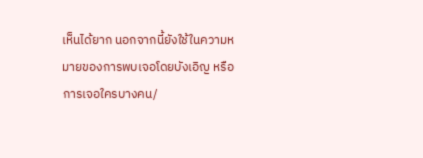เห็นได้ยาก นอกจากนี้ยังใช้ในความหมายของการพบเจอโดยบังเอิญ หรือการเจอใครบางคน/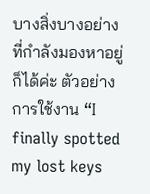บางสิ่งบางอย่างที่กำลังมองหาอยู่ก็ได้ค่ะ ตัวอย่างการใช้งาน “I finally spotted my lost keys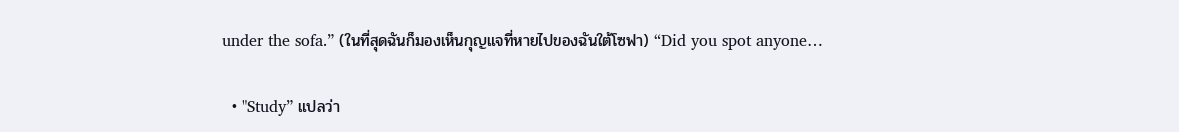under the sofa.” (ในที่สุดฉันก็มองเห็นกุญแจที่หายไปของฉันใต้โซฟา) “Did you spot anyone…

  • "Study” แปลว่า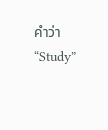คำว่า “Study”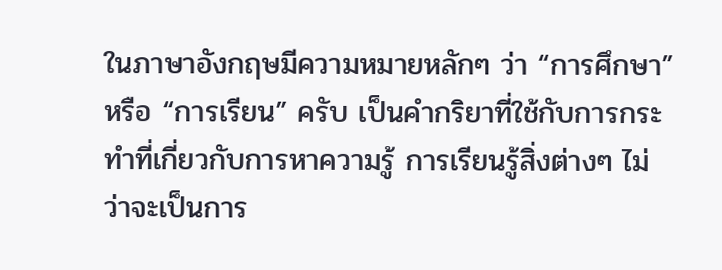ในภาษาอังกฤษมีความหมายหลักๆ ว่า “การศึกษา” หรือ “การเรียน” ครับ เป็นคำกริยาที่ใช้กับการกระทำที่เกี่ยวกับการหาความรู้ การเรียนรู้สิ่งต่างๆ ไม่ว่าจะเป็นการ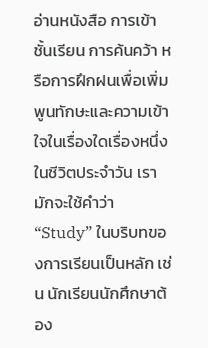อ่านหนังสือ การเข้าชั้นเรียน การค้นคว้า หรือการฝึกฝนเพื่อเพิ่มพูนทักษะและความเข้าใจในเรื่องใดเรื่องหนึ่ง ในชีวิตประจำวัน เรามักจะใช้คำว่า “Study” ในบริบทของการเรียนเป็นหลัก เช่น นักเรียนนักศึกษาต้อง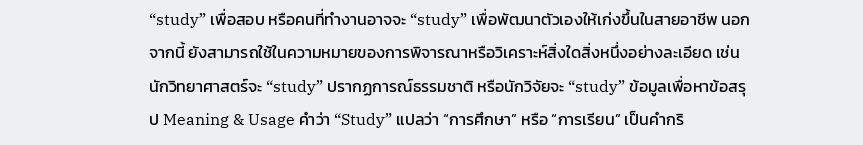“study” เพื่อสอบ หรือคนที่ทำงานอาจจะ “study” เพื่อพัฒนาตัวเองให้เก่งขึ้นในสายอาชีพ นอกจากนี้ ยังสามารถใช้ในความหมายของการพิจารณาหรือวิเคราะห์สิ่งใดสิ่งหนึ่งอย่างละเอียด เช่น นักวิทยาศาสตร์จะ “study” ปรากฏการณ์ธรรมชาติ หรือนักวิจัยจะ “study” ข้อมูลเพื่อหาข้อสรุป Meaning & Usage คำว่า “Study” แปลว่า “การศึกษา” หรือ “การเรียน” เป็นคำกริ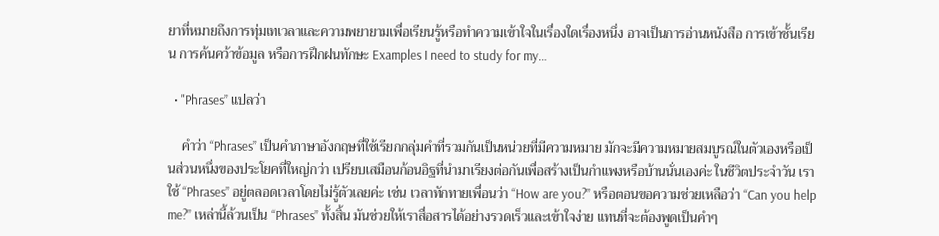ยาที่หมายถึงการทุ่มเทเวลาและความพยายามเพื่อเรียนรู้หรือทำความเข้าใจในเรื่องใดเรื่องหนึ่ง อาจเป็นการอ่านหนังสือ การเข้าชั้นเรียน การค้นคว้าข้อมูล หรือการฝึกฝนทักษะ Examples I need to study for my…

  • "Phrases” แปลว่า

    คำว่า “Phrases” เป็นคำภาษาอังกฤษที่ใช้เรียกกลุ่มคำที่รวมกันเป็นหน่วยที่มีความหมาย มักจะมีความหมายสมบูรณ์ในตัวเองหรือเป็นส่วนหนึ่งของประโยคที่ใหญ่กว่า เปรียบเสมือนก้อนอิฐที่นำมาเรียงต่อกันเพื่อสร้างเป็นกำแพงหรือบ้านนั่นเองค่ะ ในชีวิตประจำวัน เราใช้ “Phrases” อยู่ตลอดเวลาโดยไม่รู้ตัวเลยค่ะ เช่น เวลาทักทายเพื่อนว่า “How are you?” หรือตอนขอความช่วยเหลือว่า “Can you help me?” เหล่านี้ล้วนเป็น “Phrases” ทั้งสิ้น มันช่วยให้เราสื่อสารได้อย่างรวดเร็วและเข้าใจง่าย แทนที่จะต้องพูดเป็นคำๆ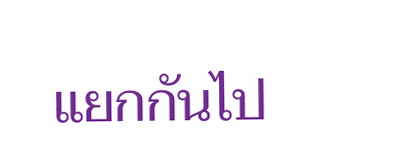แยกกันไป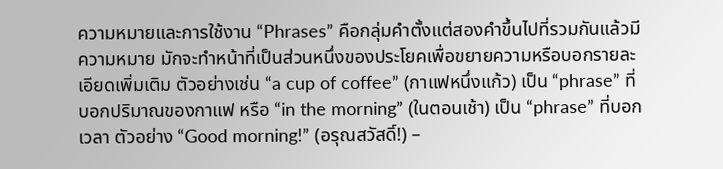ความหมายและการใช้งาน “Phrases” คือกลุ่มคำตั้งแต่สองคำขึ้นไปที่รวมกันแล้วมีความหมาย มักจะทำหน้าที่เป็นส่วนหนึ่งของประโยคเพื่อขยายความหรือบอกรายละเอียดเพิ่มเติม ตัวอย่างเช่น “a cup of coffee” (กาแฟหนึ่งแก้ว) เป็น “phrase” ที่บอกปริมาณของกาแฟ หรือ “in the morning” (ในตอนเช้า) เป็น “phrase” ที่บอกเวลา ตัวอย่าง “Good morning!” (อรุณสวัสดิ์!) –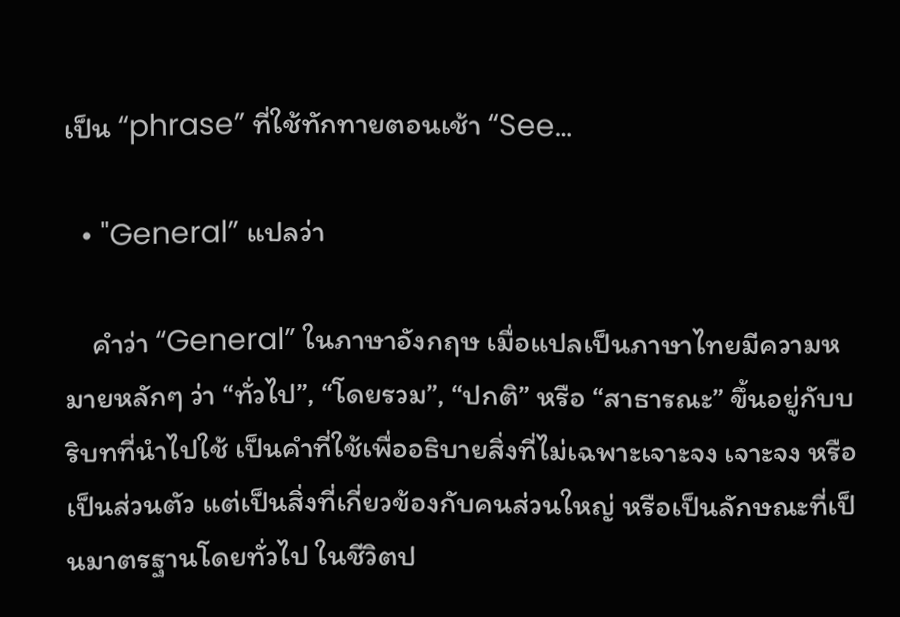เป็น “phrase” ที่ใช้ทักทายตอนเช้า “See…

  • "General” แปลว่า

    คำว่า “General” ในภาษาอังกฤษ เมื่อแปลเป็นภาษาไทยมีความหมายหลักๆ ว่า “ทั่วไป”, “โดยรวม”, “ปกติ” หรือ “สาธารณะ” ขึ้นอยู่กับบริบทที่นำไปใช้ เป็นคำที่ใช้เพื่ออธิบายสิ่งที่ไม่เฉพาะเจาะจง เจาะจง หรือเป็นส่วนตัว แต่เป็นสิ่งที่เกี่ยวข้องกับคนส่วนใหญ่ หรือเป็นลักษณะที่เป็นมาตรฐานโดยทั่วไป ในชีวิตป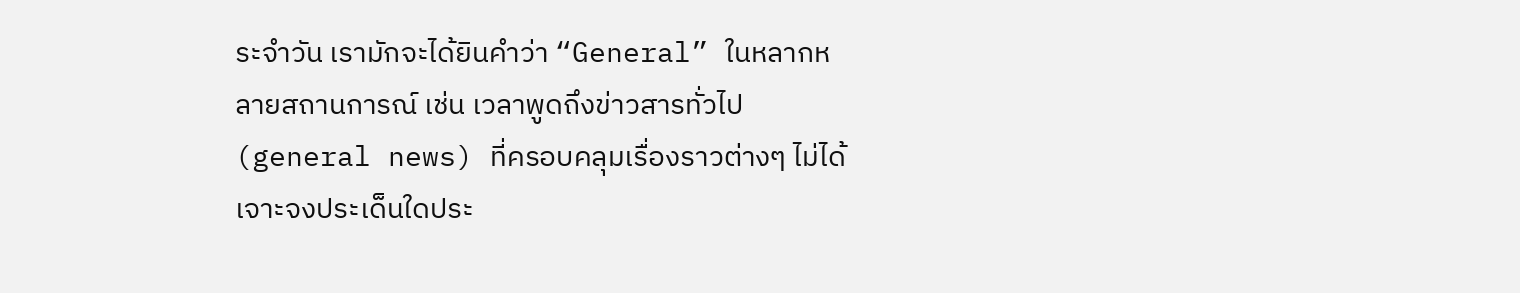ระจำวัน เรามักจะได้ยินคำว่า “General” ในหลากหลายสถานการณ์ เช่น เวลาพูดถึงข่าวสารทั่วไป (general news) ที่ครอบคลุมเรื่องราวต่างๆ ไม่ได้เจาะจงประเด็นใดประ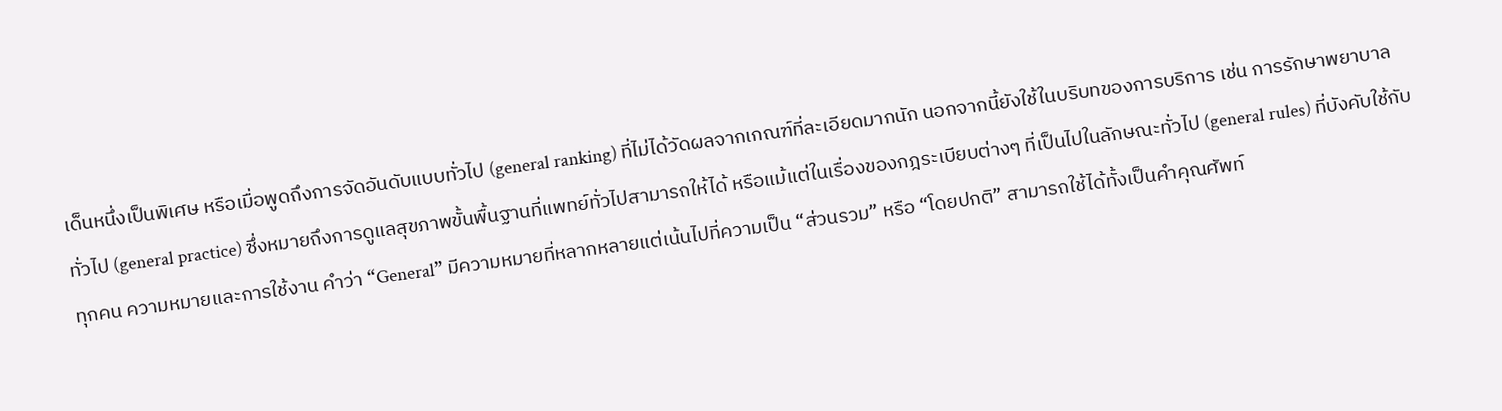เด็นหนึ่งเป็นพิเศษ หรือเมื่อพูดถึงการจัดอันดับแบบทั่วไป (general ranking) ที่ไม่ได้วัดผลจากเกณฑ์ที่ละเอียดมากนัก นอกจากนี้ยังใช้ในบริบทของการบริการ เช่น การรักษาพยาบาลทั่วไป (general practice) ซึ่งหมายถึงการดูแลสุขภาพขั้นพื้นฐานที่แพทย์ทั่วไปสามารถให้ได้ หรือแม้แต่ในเรื่องของกฎระเบียบต่างๆ ที่เป็นไปในลักษณะทั่วไป (general rules) ที่บังคับใช้กับทุกคน ความหมายและการใช้งาน คำว่า “General” มีความหมายที่หลากหลายแต่เน้นไปที่ความเป็น “ส่วนรวม” หรือ “โดยปกติ” สามารถใช้ได้ทั้งเป็นคำคุณศัพท์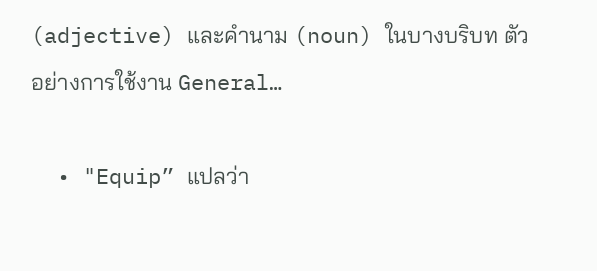(adjective) และคำนาม (noun) ในบางบริบท ตัวอย่างการใช้งาน General…

  • "Equip” แปลว่า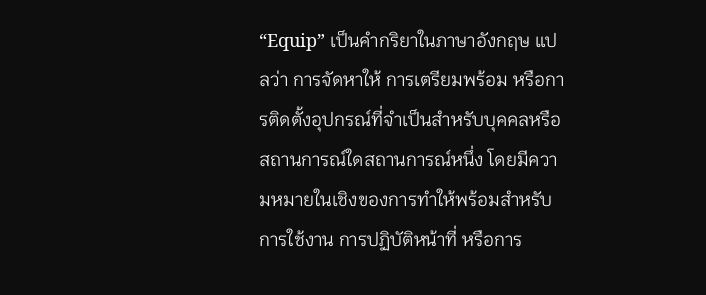“Equip” เป็นคำกริยาในภาษาอังกฤษ แปลว่า การจัดหาให้ การเตรียมพร้อม หรือการติดตั้งอุปกรณ์ที่จำเป็นสำหรับบุคคลหรือสถานการณ์ใดสถานการณ์หนึ่ง โดยมีความหมายในเชิงของการทำให้พร้อมสำหรับการใช้งาน การปฏิบัติหน้าที่ หรือการ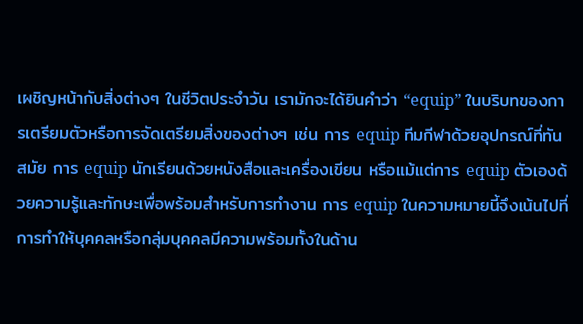เผชิญหน้ากับสิ่งต่างๆ ในชีวิตประจำวัน เรามักจะได้ยินคำว่า “equip” ในบริบทของการเตรียมตัวหรือการจัดเตรียมสิ่งของต่างๆ เช่น การ equip ทีมกีฬาด้วยอุปกรณ์ที่ทันสมัย การ equip นักเรียนด้วยหนังสือและเครื่องเขียน หรือแม้แต่การ equip ตัวเองด้วยความรู้และทักษะเพื่อพร้อมสำหรับการทำงาน การ equip ในความหมายนี้จึงเน้นไปที่การทำให้บุคคลหรือกลุ่มบุคคลมีความพร้อมทั้งในด้าน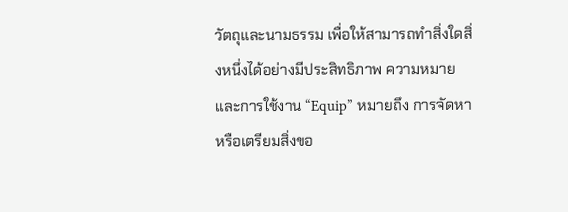วัตถุและนามธรรม เพื่อให้สามารถทำสิ่งใดสิ่งหนึ่งได้อย่างมีประสิทธิภาพ ความหมายและการใช้งาน “Equip” หมายถึง การจัดหาหรือเตรียมสิ่งขอ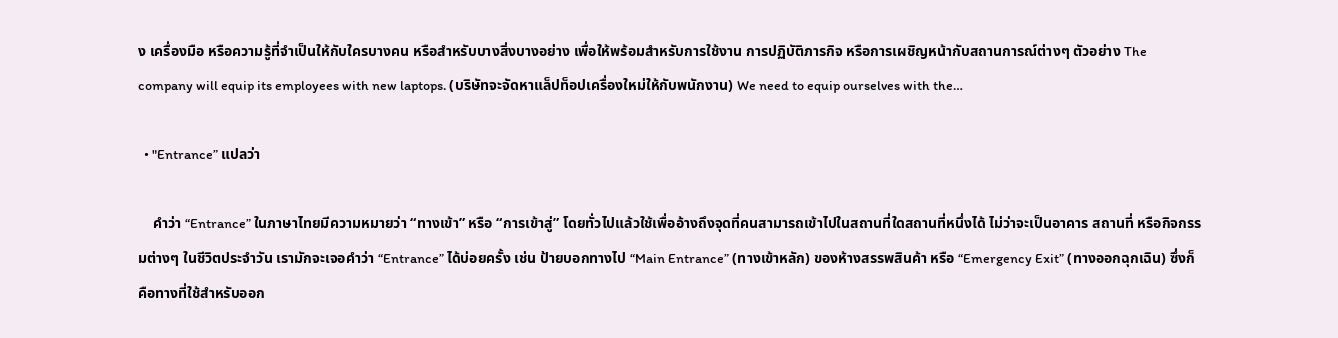ง เครื่องมือ หรือความรู้ที่จำเป็นให้กับใครบางคน หรือสำหรับบางสิ่งบางอย่าง เพื่อให้พร้อมสำหรับการใช้งาน การปฏิบัติภารกิจ หรือการเผชิญหน้ากับสถานการณ์ต่างๆ ตัวอย่าง The company will equip its employees with new laptops. (บริษัทจะจัดหาแล็ปท็อปเครื่องใหม่ให้กับพนักงาน) We need to equip ourselves with the…

  • "Entrance” แปลว่า

    คำว่า “Entrance” ในภาษาไทยมีความหมายว่า “ทางเข้า” หรือ “การเข้าสู่” โดยทั่วไปแล้วใช้เพื่ออ้างถึงจุดที่คนสามารถเข้าไปในสถานที่ใดสถานที่หนึ่งได้ ไม่ว่าจะเป็นอาคาร สถานที่ หรือกิจกรรมต่างๆ ในชีวิตประจำวัน เรามักจะเจอคำว่า “Entrance” ได้บ่อยครั้ง เช่น ป้ายบอกทางไป “Main Entrance” (ทางเข้าหลัก) ของห้างสรรพสินค้า หรือ “Emergency Exit” (ทางออกฉุกเฉิน) ซึ่งก็คือทางที่ใช้สำหรับออก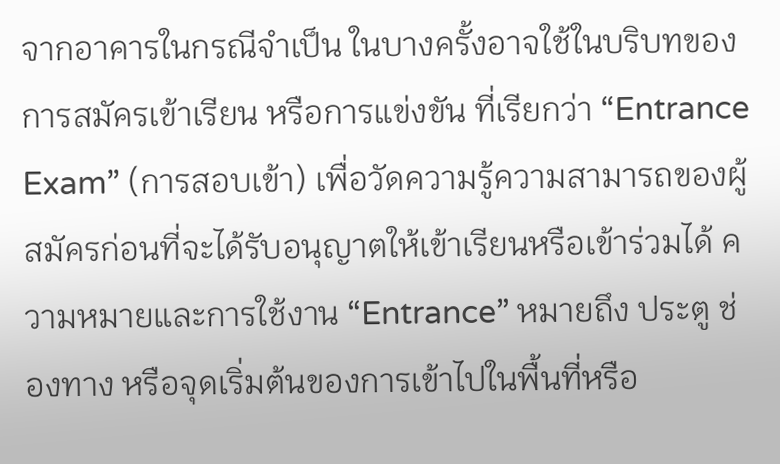จากอาคารในกรณีจำเป็น ในบางครั้งอาจใช้ในบริบทของการสมัครเข้าเรียน หรือการแข่งขัน ที่เรียกว่า “Entrance Exam” (การสอบเข้า) เพื่อวัดความรู้ความสามารถของผู้สมัครก่อนที่จะได้รับอนุญาตให้เข้าเรียนหรือเข้าร่วมได้ ความหมายและการใช้งาน “Entrance” หมายถึง ประตู ช่องทาง หรือจุดเริ่มต้นของการเข้าไปในพื้นที่หรือ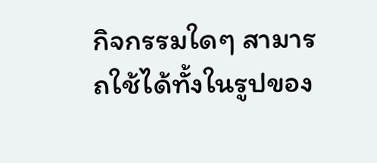กิจกรรมใดๆ สามารถใช้ได้ทั้งในรูปของ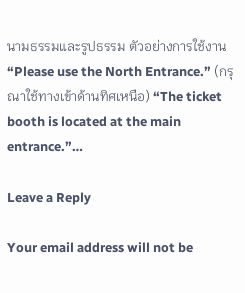นามธรรมและรูปธรรม ตัวอย่างการใช้งาน “Please use the North Entrance.” (กรุณาใช้ทางเข้าด้านทิศเหนือ) “The ticket booth is located at the main entrance.”…

Leave a Reply

Your email address will not be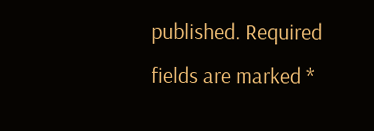published. Required fields are marked *